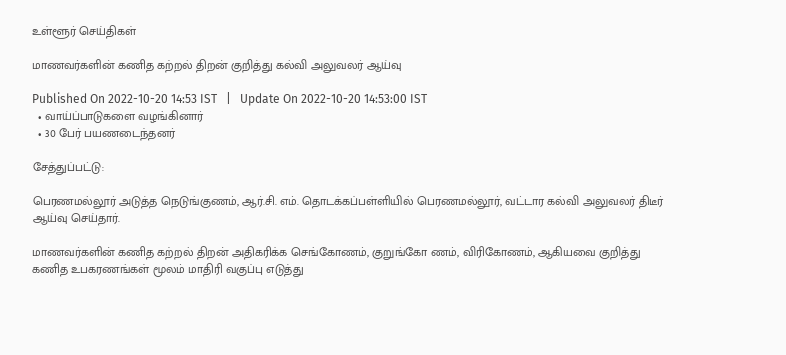உள்ளூர் செய்திகள்

மாணவர்களின் கணித கற்றல் திறன் குறித்து கல்வி அலுவலர் ஆய்வு

Published On 2022-10-20 14:53 IST   |   Update On 2022-10-20 14:53:00 IST
  • வாய்ப்பாடுகளை வழங்கினார்
  • 30 பேர் பயணடைந்தனர்

சேத்துப்பட்டு:

பெரணமல்லூர் அடுத்த நெடுங்குணம், ஆர்.சி. எம். தொடக்கப்பள்ளியில் பெரணமல்லூர், வட்டார கல்வி அலுவலர் திடீர் ஆய்வு செய்தார்.

மாணவர்களின் கணித கற்றல் திறன் அதிகரிக்க செங்கோணம், குறுங்கோ ணம், விரிகோணம், ஆகியவை குறித்து கணித உபகரணங்கள் மூலம் மாதிரி வகுப்பு எடுத்து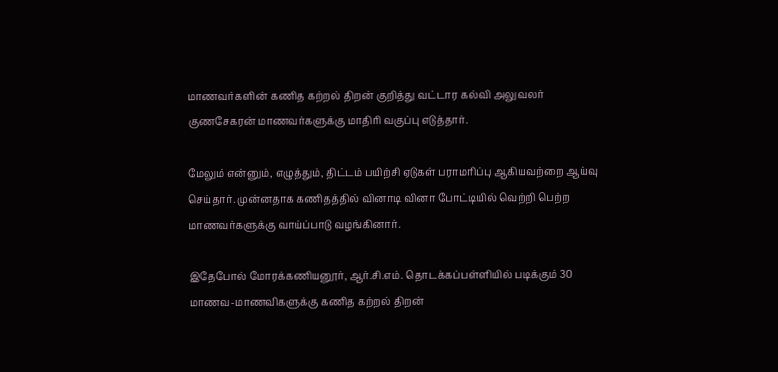மாணவர்களின் கணித கற்றல் திறன் குறித்து வட்டார கல்வி அலுவலர் குணசேகரன் மாணவர்களுக்கு மாதிரி வகுப்பு எடுத்தார்.

மேலும் என்னும், எழுத்தும், திட்டம் பயிற்சி ஏடுகள் பராமரிப்பு ஆகியவற்றை ஆய்வு செய்தார். முன்னதாக கணிதத்தில் வினாடி வினா போட்டியில் வெற்றி பெற்ற மாணவர்களுக்கு வாய்ப்பாடு வழங்கினார்.

இதேபோல் மோரக்கணியனூர், ஆர்.சி.எம். தொடக்கப்பள்ளியில் படிக்கும் 30 மாணவ-மாணவிகளுக்கு கணித கற்றல் திறன்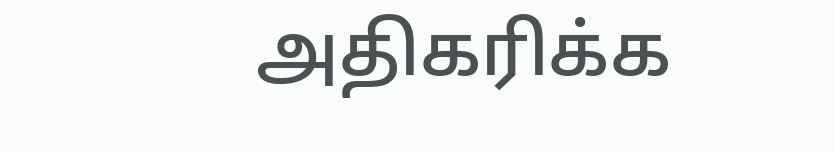அதிகரிக்க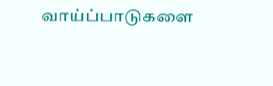வாய்ப்பாடுகளை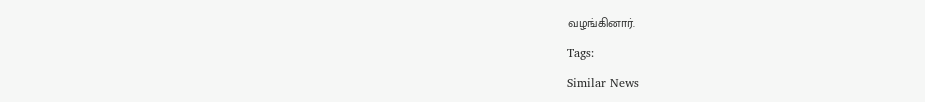வழங்கினார்.

Tags:

Similar News